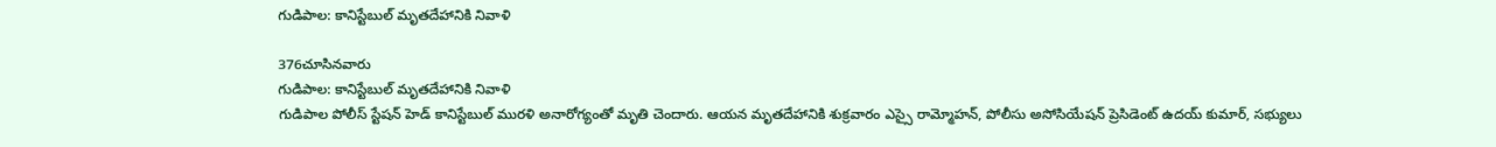గుడిపాల: కానిస్టేబుల్ మృతదేహానికి నివాళి

376చూసినవారు
గుడిపాల: కానిస్టేబుల్ మృతదేహానికి నివాళి
గుడిపాల పోలీస్ స్టేషన్ హెడ్ కానిస్టేబుల్ మురళి అనారోగ్యంతో మృతి చెందారు. ఆయన మృతదేహానికి శుక్రవారం ఎస్సై రామ్మోహన్, పోలీసు అసోసియేషన్ ప్రెసిడెంట్ ఉదయ్ కుమార్, సభ్యులు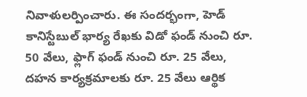నివాళులర్పించారు. ఈ సందర్భంగా, హెడ్ కానిస్టేబుల్ భార్య రేఖకు విడో ఫండ్ నుంచి రూ. 50 వేలు, ఫ్లాగ్ ఫండ్ నుంచి రూ. 25 వేలు, దహన కార్యక్రమాలకు రూ. 25 వేలు ఆర్థిక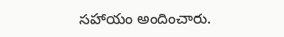సహాయం అందించారు.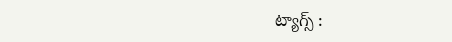ట్యాగ్స్ :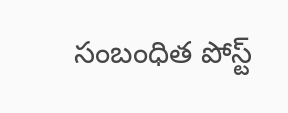సంబంధిత పోస్ట్